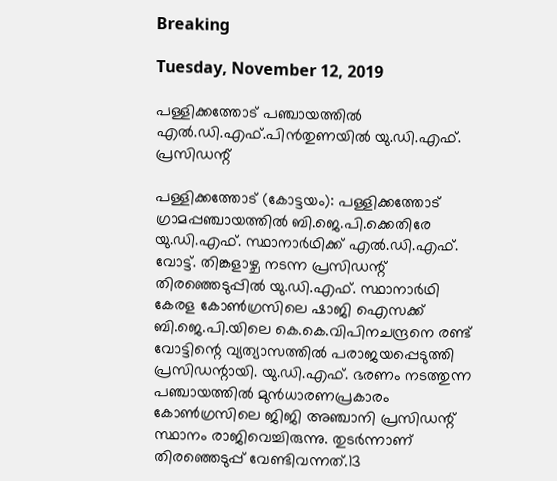Breaking

Tuesday, November 12, 2019

പള്ളിക്കത്തോട് പഞ്ചായത്തിൽ എൽ.ഡി.എഫ്.പിൻതുണയിൽ യു.ഡി.എഫ്. പ്രസിഡന്റ്

പള്ളിക്കത്തോട് (കോട്ടയം): പള്ളിക്കത്തോട് ഗ്രാമപ്പഞ്ചായത്തിൽ ബി.ജെ.പി.ക്കെതിരേ യു.ഡി.എഫ്. സ്ഥാനാർഥിക്ക് എൽ.ഡി.എഫ്. വോട്ട്. തിങ്കളാഴ്ച നടന്ന പ്രസിഡന്റ് തിരഞ്ഞെടുപ്പിൽ യു.ഡി.എഫ്. സ്ഥാനാർഥി കേരള കോൺഗ്രസിലെ ഷാജി ഐസക്ക് ബി.ജെ.പി.യിലെ കെ.കെ.വിപിനചന്ദ്രനെ രണ്ട് വോട്ടിന്റെ വ്യത്യാസത്തിൽ പരാജയപ്പെടുത്തി പ്രസിഡന്റായി. യു.ഡി.എഫ്. ഭരണം നടത്തുന്ന പഞ്ചായത്തിൽ മുൻധാരണപ്രകാരം കോൺഗ്രസിലെ ജിജി അഞ്ചാനി പ്രസിഡന്റ് സ്ഥാനം രാജിവെച്ചിരുന്നു. തുടർന്നാണ് തിരഞ്ഞെടുപ്പ് വേണ്ടിവന്നത്‌.13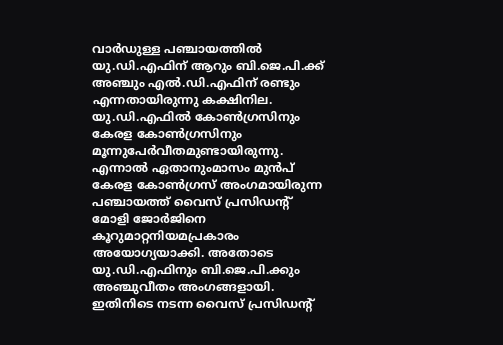വാർഡുള്ള പഞ്ചായത്തിൽ യു.ഡി.എഫിന് ആറും ബി.ജെ.പി.ക്ക് അഞ്ചും എൽ.ഡി.എഫിന് രണ്ടും എന്നതായിരുന്നു കക്ഷിനില. യു.ഡി.എഫിൽ കോൺഗ്രസിനും കേരള കോൺഗ്രസിനും മൂന്നുപേർവീതമുണ്ടായിരുന്നു. എന്നാൽ ഏതാനുംമാസം മുൻപ് കേരള കോൺഗ്രസ് അംഗമായിരുന്ന പഞ്ചായത്ത് വൈസ് പ്രസിഡന്റ് മോളി ജോർജിനെ കൂറുമാറ്റനിയമപ്രകാരം അയോഗ്യയാക്കി. അതോടെ യു.ഡി.എഫിനും ബി.ജെ.പി.ക്കും അഞ്ചുവീതം അംഗങ്ങളായി. ഇതിനിടെ നടന്ന വൈസ് പ്രസിഡന്റ്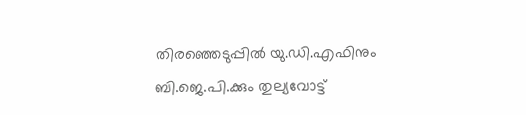തിരഞ്ഞെടുപ്പിൽ യു.ഡി.എഫിനും ബി.ജെ.പി.ക്കും തുല്യവോട്ട്‌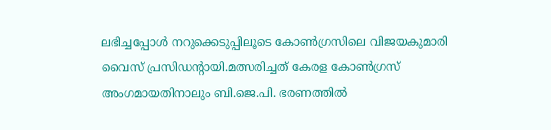ലഭിച്ചപ്പോൾ നറുക്കെടുപ്പിലൂടെ കോൺഗ്രസിലെ വിജയകുമാരി വൈസ് പ്രസിഡന്റായി.മത്സരിച്ചത് കേരള കോൺഗ്രസ് അംഗമായതിനാലും ബി.ജെ.പി. ഭരണത്തിൽ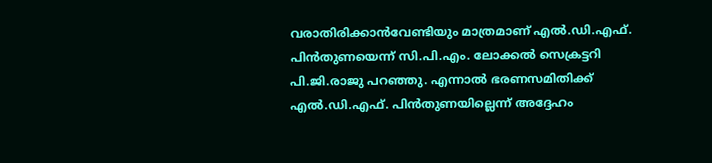വരാതിരിക്കാൻവേണ്ടിയും മാത്രമാണ് എൽ.ഡി.എഫ്. പിൻതുണയെന്ന് സി.പി.എം. ലോക്കൽ സെക്രട്ടറി പി.ജി.രാജു പറഞ്ഞു. എന്നാൽ ഭരണസമിതിക്ക് എൽ.ഡി.എഫ്. പിൻതുണയില്ലെന്ന് അദ്ദേഹം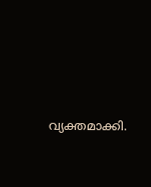വ്യക്തമാക്കി.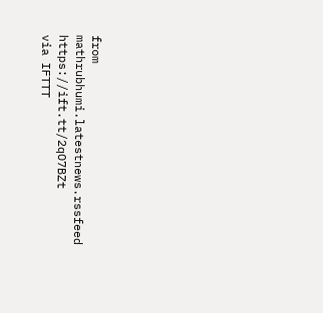from mathrubhumi.latestnews.rssfeed https://ift.tt/2qO7BZt
via IFTTT